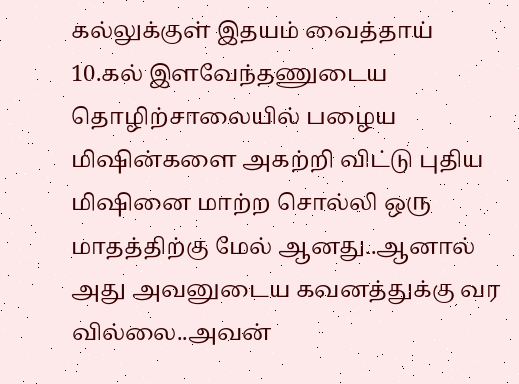கல்லுக்குள் இதயம் வைத்தாய்
10.கல் இளவேந்தணுடைய தொழிற்சாலையில் பழைய மிஷின்களை அகற்றி விட்டு புதிய மிஷினை மாற்ற சொல்லி ஒரு மாதத்திற்கு மேல் ஆனது..ஆனால் அது அவனுடைய கவனத்துக்கு வர வில்லை..அவன்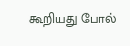கூறியது போல்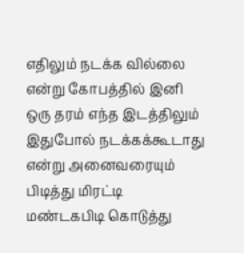எதிலும் நடக்க வில்லை என்று கோபத்தில் இனி ஒரு தரம் எந்த இடத்திலும் இதுபோல் நடக்கக்கூடாது என்று அனைவரையும் பிடித்து மிரட்டி மண்டகபிடி கொடுத்து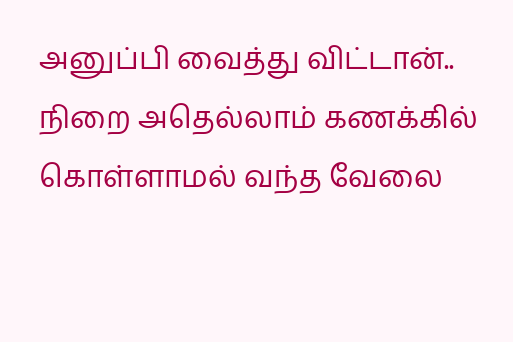அனுப்பி வைத்து விட்டான்.. நிறை அதெல்லாம் கணக்கில் கொள்ளாமல் வந்த வேலை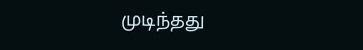முடிந்தது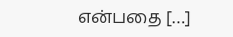என்பதை […]